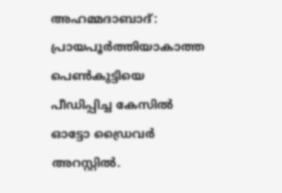അഹമ്മദാബാദ്: പ്രായപൂർത്തിയാകാത്ത പെൺകുട്ടിയെ പീഡിപ്പിച്ച കേസിൽ ഓട്ടോ ഡ്രൈവർ അറസ്റ്റിൽ.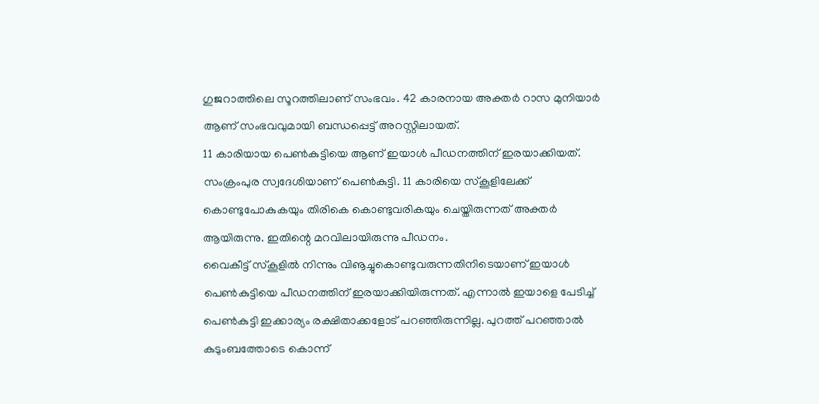ഗുജറാത്തിലെ സൂറത്തിലാണ് സംഭവം. 42 കാരനായ അക്തർ റാസ മുനിയാർ ആണ് സംഭവവുമായി ബന്ധപ്പെട്ട് അറസ്റ്റിലായത്.
11 കാരിയായ പെൺകുട്ടിയെ ആണ് ഇയാൾ പീഡനത്തിന് ഇരയാക്കിയത്. സംക്രംപുര സ്വദേശിയാണ് പെൺകുട്ടി. 11 കാരിയെ സ്കൂളിലേക്ക് കൊണ്ടുപോകുകയും തിരികെ കൊണ്ടുവരികയും ചെയ്തിരുന്നത് അക്തർ ആയിരുന്നു. ഇതിന്റെ മറവിലായിരുന്നു പീഡനം.
വൈകീട്ട് സ്കൂളിൽ നിന്നും വിൡച്ചുകൊണ്ടുവരുന്നതിനിടെയാണ് ഇയാൾ പെൺകുട്ടിയെ പീഡനത്തിന് ഇരയാക്കിയിരുന്നത്. എന്നാൽ ഇയാളെ പേടിച്ച് പെൺകുട്ടി ഇക്കാര്യം രക്ഷിതാക്കളോട് പറഞ്ഞിരുന്നില്ല. പുറത്ത് പറഞ്ഞാൽ കുടുംബത്തോടെ കൊന്ന്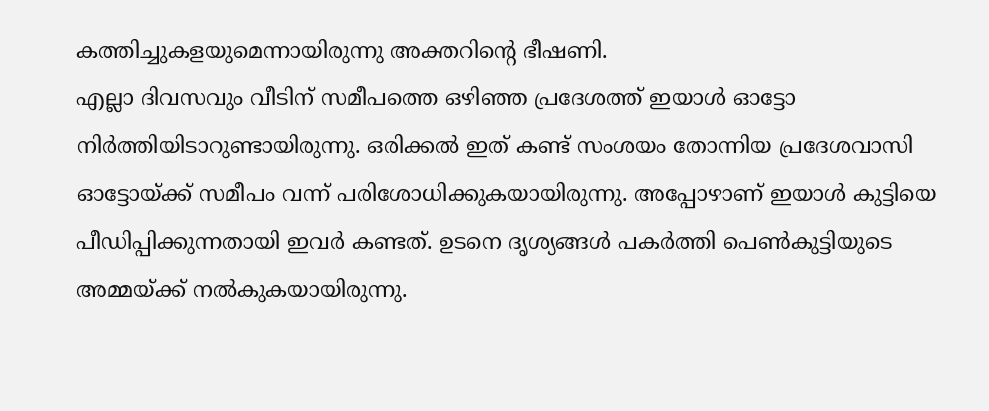കത്തിച്ചുകളയുമെന്നായിരുന്നു അക്തറിന്റെ ഭീഷണി.
എല്ലാ ദിവസവും വീടിന് സമീപത്തെ ഒഴിഞ്ഞ പ്രദേശത്ത് ഇയാൾ ഓട്ടോ നിർത്തിയിടാറുണ്ടായിരുന്നു. ഒരിക്കൽ ഇത് കണ്ട് സംശയം തോന്നിയ പ്രദേശവാസി ഓട്ടോയ്ക്ക് സമീപം വന്ന് പരിശോധിക്കുകയായിരുന്നു. അപ്പോഴാണ് ഇയാൾ കുട്ടിയെ പീഡിപ്പിക്കുന്നതായി ഇവർ കണ്ടത്. ഉടനെ ദൃശ്യങ്ങൾ പകർത്തി പെൺകുട്ടിയുടെ അമ്മയ്ക്ക് നൽകുകയായിരുന്നു.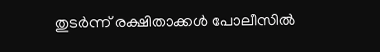തുടർന്ന് രക്ഷിതാക്കൾ പോലീസിൽ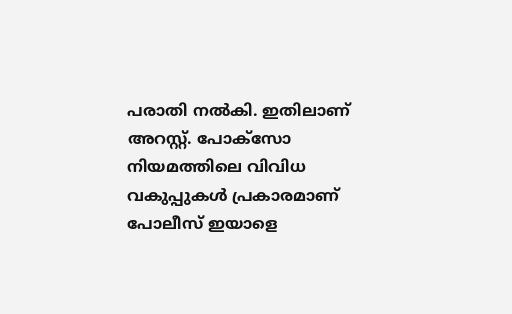പരാതി നൽകി. ഇതിലാണ് അറസ്റ്റ്. പോക്സോ നിയമത്തിലെ വിവിധ വകുപ്പുകൾ പ്രകാരമാണ് പോലീസ് ഇയാളെ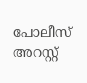പോലീസ് അറസ്റ്റ്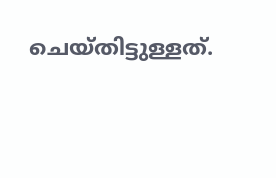ചെയ്തിട്ടുള്ളത്.